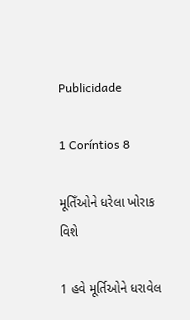Publicidade

1 Coríntios 8

મૂતિઁઓને ધરેલા ખોરાક વિશે

1 હવે મૂર્તિઓને ધરાવેલ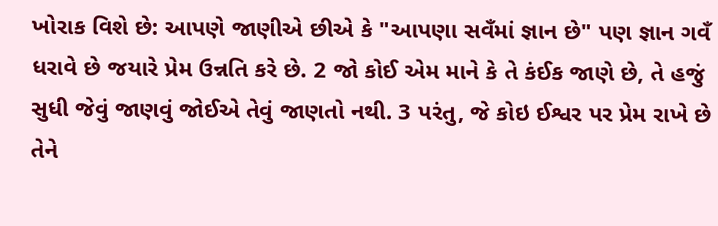ખોરાક વિશે છે: આપણે જાણીએ છીએ કે "આપણા સવઁમાં જ્ઞાન છે" પણ જ્ઞાન ગવઁ ધરાવે છે જયારે પ્રેમ ઉન્નતિ કરે છે. 2 જો કોઈ એમ માને કે તે કંઈક જાણે છે, તે હજું સુધી જેવું જાણવું જોઈએ તેવું જાણતો નથી. 3 પરંતુ, જે કોઇ ઈશ્વર પર પ્રેમ રાખે છે તેને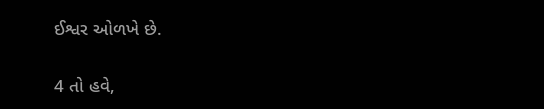ઈશ્વર ઓળખે છે.

4 તો હવે,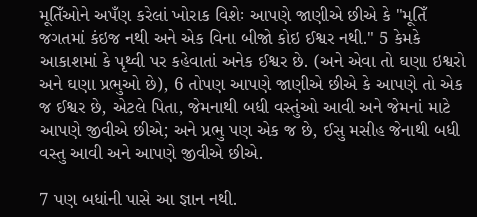મૂતિઁઓને અપઁણ કરેલાં ખોરાક વિશેઃ આપણે જાણીએ છીએ કે "મૂતિઁ જગતમાં કંઇજ નથી અને એક વિના બીજો કોઇ ઈશ્વર નથી." 5 કેમકે આકાશમાં કે પૃથ્વી પર કહેવાતાં અનેક ઈશ્વર છે. (અને એવા તો ઘણા ઇશ્વરો અને ઘણા પ્રભુઓ છે), 6 તોપણ આપણે જાણીએ છીએ કે આપણે તો એક જ ઈશ્વર છે, એટલે પિતા, જેમનાથી બધી વસ્તુંઓ આવી અને જેમનાં માટે આપણે જીવીએ છીએ; અને પ્રભુ પણ એક જ છે, ઈસુ મસીહ જેનાથી બધી વસ્તુ આવી અને આપણે જીવીએ છીએ.

7 પણ બધાંની પાસે આ જ્ઞાન નથી.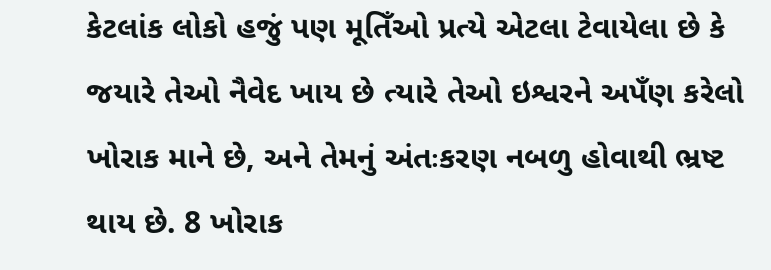કેટલાંક લોકો હજું પણ મૂતિઁઓ પ્રત્યે એટલા ટેવાયેલા છે કે જયારે તેઓ નૈવેદ ખાય છે ત્યારે તેઓ ઇશ્વરને અપઁણ કરેલો ખોરાક માને છે, અને તેમનું અંતઃકરણ નબળુ હોવાથી ભ્રષ્ટ થાય છે. 8 ખોરાક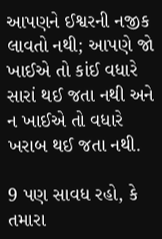આપણને ઈશ્વરની નજીક લાવતો નથી; આપણે જો ખાઈએ તો કાંઈ વધારે સારાં થઈ જતા નથી અને ન ખાઈએ તો વધારે ખરાબ થઈ જતા નથી.

9 પણ સાવધ રહો, કે તમારા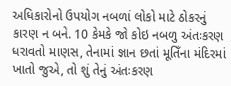અધિકારોનો ઉપયોગ નબળાં લોકો માટે ઠોકરનું કારણ ન બને. 10 કેમકે જો કોઇ નબળુ અંતઃકરણ ધરાવતો માણસ, તેનામાં જ્ઞાન છતાં મૂતિઁના મંદિરમાં ખાતો જુએ, તો શું તેનું અંતઃકરણ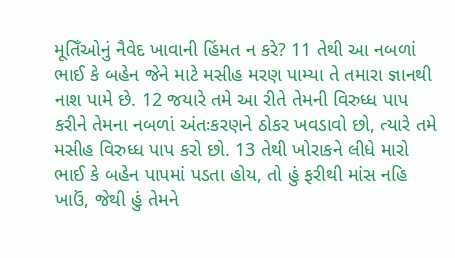મૂતિઁઓનું નૈવેદ ખાવાની હિંમત ન કરે? 11 તેથી આ નબળાં ભાઈ કે બહેન જેને માટે મસીહ મરણ પામ્યા તે તમારા જ્ઞાનથી નાશ પામે છે. 12 જયારે તમે આ રીતે તેમની વિરુધ્ધ પાપ કરીને તેમના નબળાં અંતઃકરણને ઠોકર ખવડાવો છો, ત્યારે તમે મસીહ વિરુધ્ધ પાપ કરો છો. 13 તેથી ખોરાકને લીધે મારો ભાઈ કે બહેન પાપમાં પડતા હોય, તો હું ફરીથી માંસ નહિ ખાઉં, જેથી હું તેમને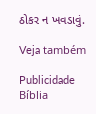ઠોકર ન ખવડાવું.

Veja também

Publicidade
Bíblia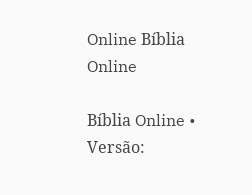Online Bíblia Online

Bíblia Online • Versão: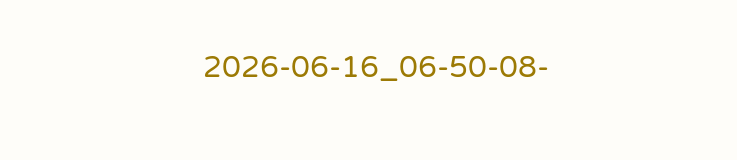2026-06-16_06-50-08-